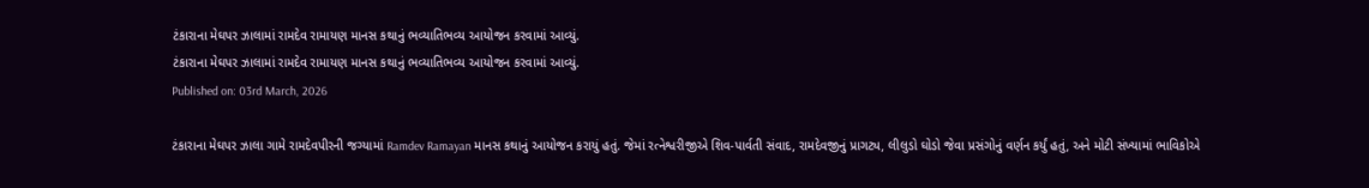ટંકારાના મેઘપર ઝાલામાં રામદેવ રામાયણ માનસ કથાનું ભવ્યાતિભવ્ય આયોજન કરવામાં આવ્યું.
ટંકારાના મેઘપર ઝાલામાં રામદેવ રામાયણ માનસ કથાનું ભવ્યાતિભવ્ય આયોજન કરવામાં આવ્યું.
Published on: 03rd March, 2026

ટંકારાના મેઘપર ઝાલા ગામે રામદેવપીરની જગ્યામાં Ramdev Ramayan માનસ કથાનું આયોજન કરાયું હતું. જેમાં રત્નેશ્વરીજીએ શિવ-પાર્વતી સંવાદ, રામદેવજીનું પ્રાગટ્ય, લીલુડો ઘોડો જેવા પ્રસંગોનું વર્ણન કર્યું હતું, અને મોટી સંખ્યામાં ભાવિકોએ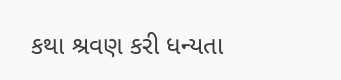કથા શ્રવણ કરી ધન્યતા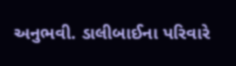અનુભવી. ડાલીબાઈના પરિવારે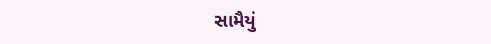સામૈયું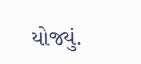યોજ્યું.